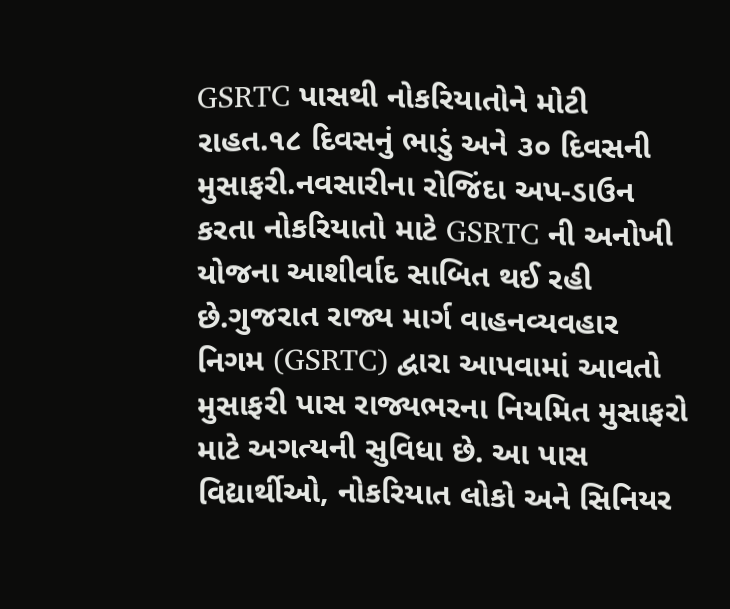GSRTC પાસથી નોકરિયાતોને મોટી રાહત.૧૮ દિવસનું ભાડું અને ૩૦ દિવસની મુસાફરી.નવસારીના રોજિંદા અપ-ડાઉન કરતા નોકરિયાતો માટે GSRTC ની અનોખી યોજના આશીર્વાદ સાબિત થઈ રહી છે.ગુજરાત રાજ્ય માર્ગ વાહનવ્યવહાર નિગમ (GSRTC) દ્વારા આપવામાં આવતો મુસાફરી પાસ રાજ્યભરના નિયમિત મુસાફરો માટે અગત્યની સુવિધા છે. આ પાસ વિદ્યાર્થીઓ, નોકરિયાત લોકો અને સિનિયર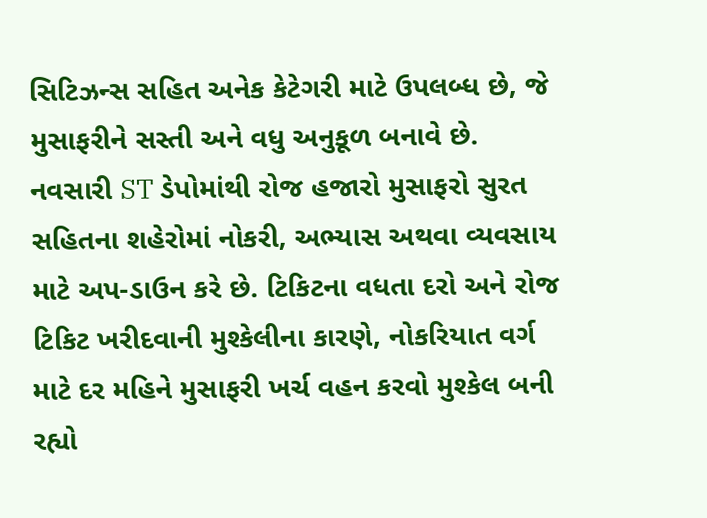સિટિઝન્સ સહિત અનેક કેટેગરી માટે ઉપલબ્ધ છે, જે મુસાફરીને સસ્તી અને વધુ અનુકૂળ બનાવે છે. નવસારી ST ડેપોમાંથી રોજ હજારો મુસાફરો સુરત સહિતના શહેરોમાં નોકરી, અભ્યાસ અથવા વ્યવસાય માટે અપ-ડાઉન કરે છે. ટિકિટના વધતા દરો અને રોજ ટિકિટ ખરીદવાની મુશ્કેલીના કારણે, નોકરિયાત વર્ગ માટે દર મહિને મુસાફરી ખર્ચ વહન કરવો મુશ્કેલ બની રહ્યો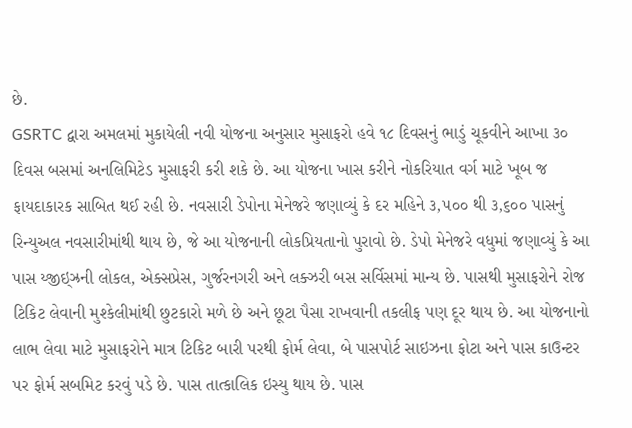છે.
GSRTC દ્વારા અમલમાં મુકાયેલી નવી યોજના અનુસાર મુસાફરો હવે ૧૮ દિવસનું ભાડું ચૂકવીને આખા ૩૦ દિવસ બસમાં અનલિમિટેડ મુસાફરી કરી શકે છે. આ યોજના ખાસ કરીને નોકરિયાત વર્ગ માટે ખૂબ જ ફાયદાકારક સાબિત થઈ રહી છે. નવસારી ડેપોના મેનેજરે જણાવ્યું કે દર મહિને ૩,૫૦૦ થી ૩,૬૦૦ પાસનું રિન્યુઅલ નવસારીમાંથી થાય છે, જે આ યોજનાની લોકપ્રિયતાનો પુરાવો છે. ડેપો મેનેજરે વધુમાં જણાવ્યું કે આ પાસ ય્જીઇ્ઝ્રની લોકલ, એક્સપ્રેસ, ગુર્જરનગરી અને લક્ઝરી બસ સર્વિસમાં માન્ય છે. પાસથી મુસાફરોને રોજ ટિકિટ લેવાની મુશ્કેલીમાંથી છુટકારો મળે છે અને છૂટા પૈસા રાખવાની તકલીફ પણ દૂર થાય છે. આ યોજનાનો લાભ લેવા માટે મુસાફરોને માત્ર ટિકિટ બારી પરથી ફોર્મ લેવા, બે પાસપોર્ટ સાઇઝના ફોટા અને પાસ કાઉન્ટર પર ફોર્મ સબમિટ કરવું પડે છે. પાસ તાત્કાલિક ઇસ્યુ થાય છે. પાસ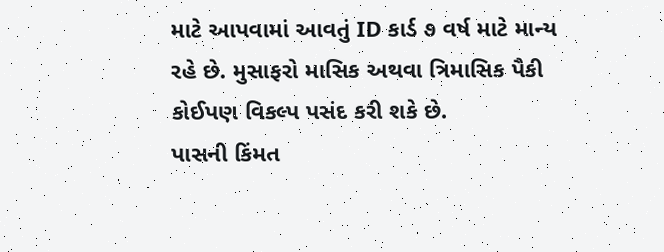માટે આપવામાં આવતું ID કાર્ડ ૭ વર્ષ માટે માન્ય રહે છે. મુસાફરો માસિક અથવા ત્રિમાસિક પૈકી કોઈપણ વિકલ્પ પસંદ કરી શકે છે.
પાસની કિંમત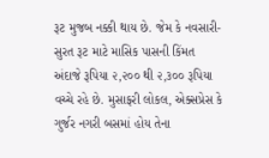રૂટ મુજબ નક્કી થાય છે. જેમ કે નવસારી-સુરત રૂટ માટે માસિક પાસની કિંમત અંદાજે રૂપિયા ૨,૨૦૦ થી ૨,૩૦૦ રૂપિયા વચ્ચે રહે છે. મુસાફરી લોકલ, એક્સપ્રેસ કે ગુર્જર નગરી બસમાં હોય તેના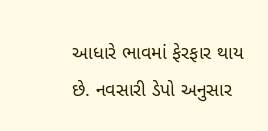આધારે ભાવમાં ફેરફાર થાય છે. નવસારી ડેપો અનુસાર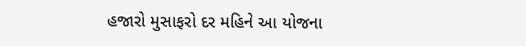હજારો મુસાફરો દર મહિને આ યોજના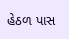હેઠળ પાસ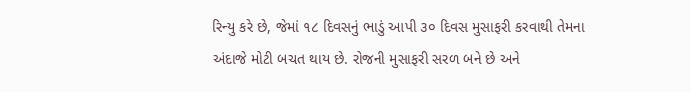રિન્યુ કરે છે, જેમાં ૧૮ દિવસનું ભાડું આપી ૩૦ દિવસ મુસાફરી કરવાથી તેમના અંદાજે મોટી બચત થાય છે. રોજની મુસાફરી સરળ બને છે અને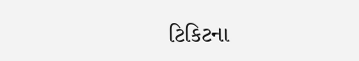ટિકિટના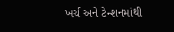ખર્ચ અને ટેન્શનમાંથી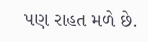પણ રાહત મળે છે.